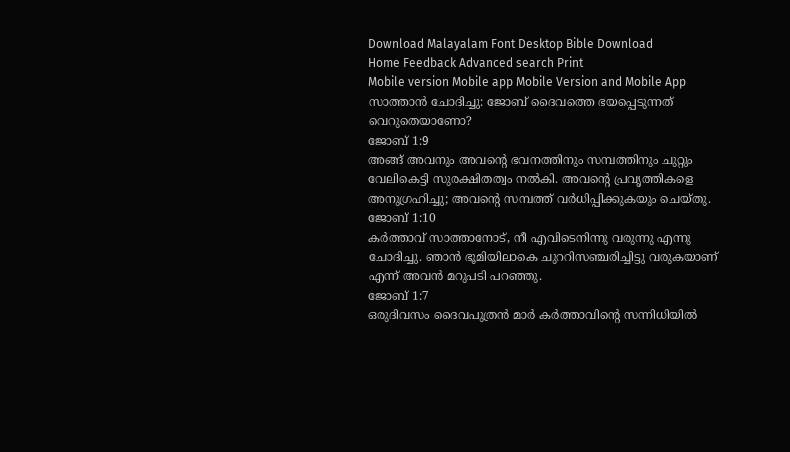Download Malayalam Font Desktop Bible Download
Home Feedback Advanced search Print
Mobile version Mobile app Mobile Version and Mobile App
സാത്താന്‍ ചോദിച്ചു: ജോബ് ദൈവത്തെ ഭയപ്പെടുന്നത് വെറുതെയാണോ?
ജോബ് 1:9
അങ്ങ് അവനും അവന്‍റെ ഭവനത്തിനും സമ്പത്തിനും ചുറ്റും വേലികെട്ടി സുരക്ഷിതത്വം നല്‍കി. അവന്‍റെ പ്രവൃത്തികളെ അനുഗ്രഹിച്ചു; അവന്‍റെ സമ്പത്ത് വര്‍ധിപ്പിക്കുകയും ചെയ്തു.
ജോബ് 1:10
കര്‍ത്താവ് സാത്താനോട്, നീ എവിടെനിന്നു വരുന്നു എന്നു ചോദിച്ചു. ഞാന്‍ ഭൂമിയിലാകെ ചുററിസഞ്ചരിച്ചിട്ടു വരുകയാണ് എന്ന് അവന്‍ മറുപടി പറഞ്ഞു.
ജോബ് 1:7
ഒരുദിവസം ദൈവപുത്രന്‍ മാര്‍ കര്‍ത്താവിന്‍റെ സന്നിധിയില്‍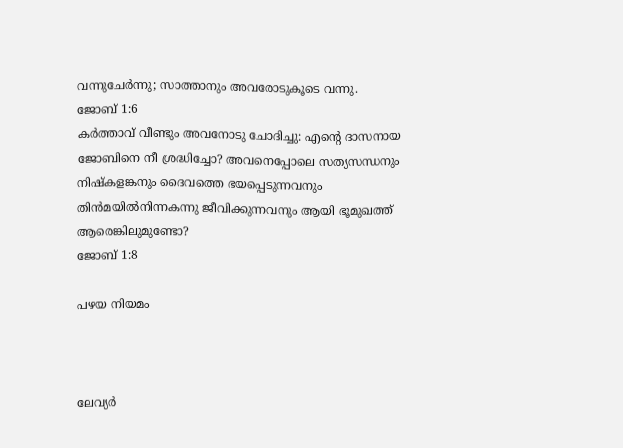വന്നുചേര്‍ന്നു; സാത്താനും അവരോടുകൂടെ വന്നു.
ജോബ് 1:6
കര്‍ത്താവ് വീണ്ടും അവനോടു ചോദിച്ചു: എന്‍റെ ദാസനായ ജോബിനെ നീ ശ്രദ്ധിച്ചോ? അവനെപ്പോലെ സത്യസന്ധനും നിഷ്കളങ്കനും ദൈവത്തെ ഭയപ്പെടുന്നവനും തിന്‍മയില്‍നിന്നകന്നു ജീവിക്കുന്നവനും ആയി ഭൂമുഖത്ത് ആരെങ്കിലുമുണ്ടോ?
ജോബ് 1:8

പഴയ നിയമം



ലേവ്യര്‍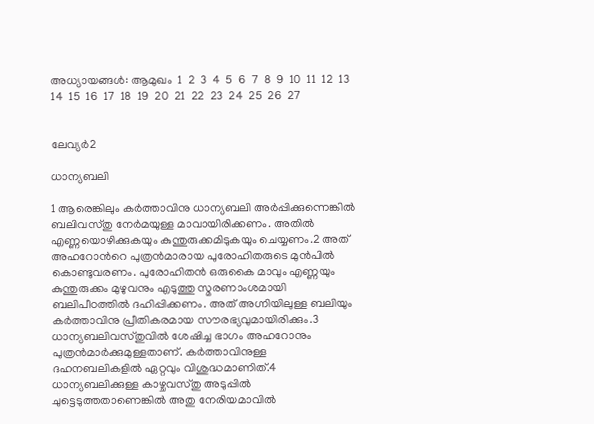അധ്യായങ്ങള്‍: ആമുഖം  1  2  3  4  5  6  7  8  9  10  11  12  13  14  15  16  17  18  19  20  21  22  23  24  25  26  27


ലേവ്യര്‍2

ധാന്യബലി

1 ആരെങ്കിലും കര്‍ത്താവിനു ധാന്യബലി അര്‍പ്പിക്കുന്നെങ്കില്‍ ബലിവസ്തു നേര്‍മയുള്ള മാവായിരിക്കണം. അതില്‍ എണ്ണയൊഴിക്കുകയും കുന്തുരുക്കമിടുകയും ചെയ്യണം.2 അത് അഹറോന്‍റെ പുത്രന്‍മാരായ പുരോഹിതരുടെ മുന്‍പില്‍ കൊണ്ടുവരണം. പുരോഹിതന്‍ ഒരുകൈ മാവും എണ്ണയും കുന്തുരുക്കം മുഴുവനും എടുത്തു സ്മരണാംശമായി ബലിപീഠത്തില്‍ ദഹിപ്പിക്കണം. അത് അഗ്നിയിലുള്ള ബലിയും കര്‍ത്താവിനു പ്രീതികരമായ സൗരഭ്യവുമായിരിക്കും.3 ധാന്യബലിവസ്തുവില്‍ ശേഷിച്ച ഭാഗം അഹറോനും പുത്രന്‍മാര്‍ക്കുമുള്ളതാണ്. കര്‍ത്താവിനുള്ള ദഹനബലികളില്‍ ഏറ്റവും വിശുദ്ധമാണിത്.4 ധാന്യബലിക്കുള്ള കാഴ്ചവസ്തു അടുപ്പില്‍ ചുട്ടെടുത്തതാണെങ്കില്‍ അതു നേരിയമാവില്‍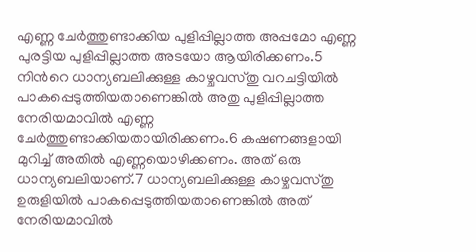എണ്ണ ചേര്‍ത്തുണ്ടാക്കിയ പുളിപ്പില്ലാത്ത അപ്പമോ എണ്ണ പുരട്ടിയ പുളിപ്പില്ലാത്ത അടയോ ആയിരിക്കണം.5 നിന്‍റെ ധാന്യബലിക്കുള്ള കാഴ്ചവസ്തു വറചട്ടിയില്‍ പാകപ്പെടുത്തിയതാണെങ്കില്‍ അതു പുളിപ്പില്ലാത്ത നേരിയമാവില്‍ എണ്ണ ചേര്‍ത്തുണ്ടാക്കിയതായിരിക്കണം.6 കഷണങ്ങളായി മുറിച്ച് അതില്‍ എണ്ണയൊഴിക്കണം. അത് ഒരു ധാന്യബലിയാണ്.7 ധാന്യബലിക്കുള്ള കാഴ്ചവസ്തു ഉരുളിയില്‍ പാകപ്പെടുത്തിയതാണെങ്കില്‍ അത് നേരിയമാവില്‍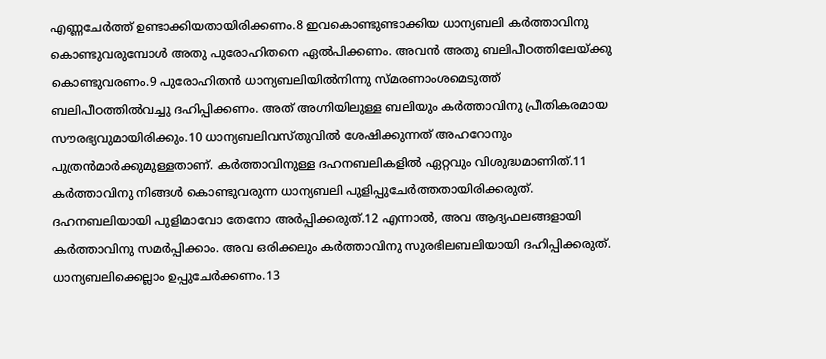എണ്ണചേര്‍ത്ത് ഉണ്ടാക്കിയതായിരിക്കണം.8 ഇവകൊണ്ടുണ്ടാക്കിയ ധാന്യബലി കര്‍ത്താവിനു കൊണ്ടുവരുമ്പോള്‍ അതു പുരോഹിതനെ ഏല്‍പിക്കണം. അവന്‍ അതു ബലിപീഠത്തിലേയ്ക്കു കൊണ്ടുവരണം.9 പുരോഹിതന്‍ ധാന്യബലിയില്‍നിന്നു സ്മരണാംശമെടുത്ത് ബലിപീഠത്തില്‍വച്ചു ദഹിപ്പിക്കണം. അത് അഗ്നിയിലുള്ള ബലിയും കര്‍ത്താവിനു പ്രീതികരമായ സൗരഭ്യവുമായിരിക്കും.10 ധാന്യബലിവസ്തുവില്‍ ശേഷിക്കുന്നത് അഹറോനും പുത്രന്‍മാര്‍ക്കുമുള്ളതാണ്. കര്‍ത്താവിനുള്ള ദഹനബലികളില്‍ ഏറ്റവും വിശുദ്ധമാണിത്.11 കര്‍ത്താവിനു നിങ്ങള്‍ കൊണ്ടുവരുന്ന ധാന്യബലി പുളിപ്പുചേര്‍ത്തതായിരിക്കരുത്. ദഹനബലിയായി പുളിമാവോ തേനോ അര്‍പ്പിക്കരുത്.12 എന്നാല്‍, അവ ആദ്യഫലങ്ങളായി കര്‍ത്താവിനു സമര്‍പ്പിക്കാം. അവ ഒരിക്കലും കര്‍ത്താവിനു സുരഭിലബലിയായി ദഹിപ്പിക്കരുത്. ധാന്യബലിക്കെല്ലാം ഉപ്പുചേര്‍ക്കണം.13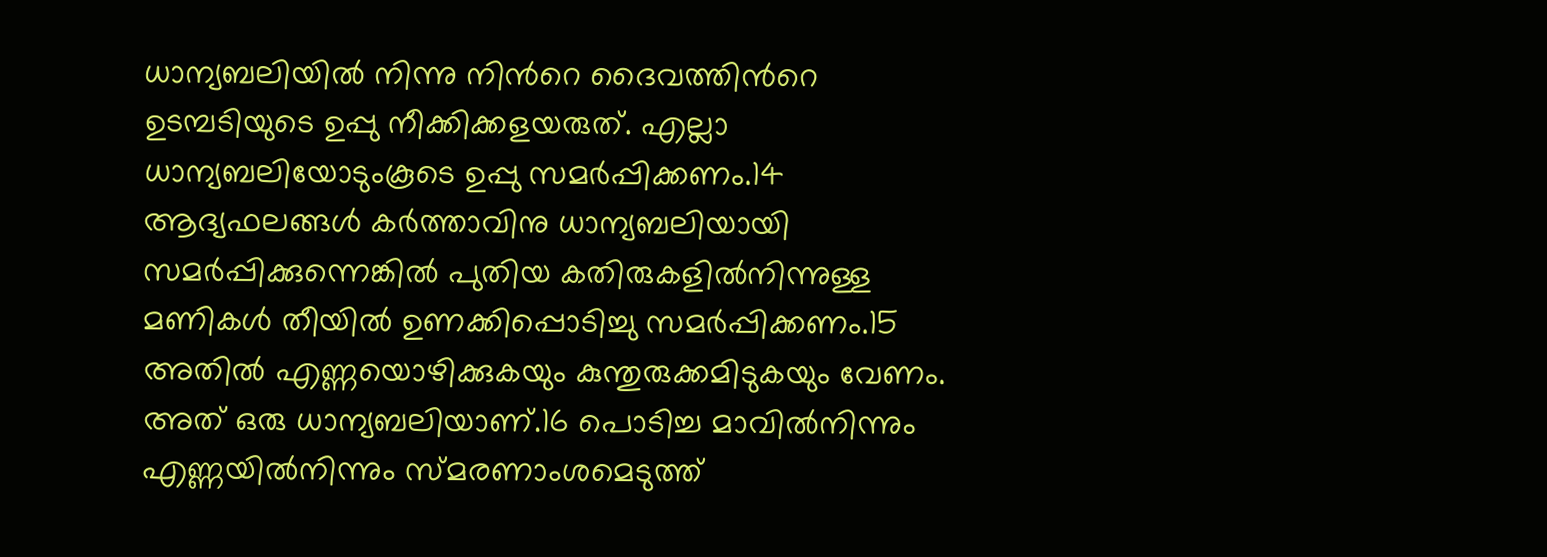ധാന്യബലിയില്‍ നിന്നു നിന്‍റെ ദൈവത്തിന്‍റെ ഉടമ്പടിയുടെ ഉപ്പു നീക്കിക്കളയരുത്. എല്ലാ ധാന്യബലിയോടുംകൂടെ ഉപ്പു സമര്‍പ്പിക്കണം.14 ആദ്യഫലങ്ങള്‍ കര്‍ത്താവിനു ധാന്യബലിയായി സമര്‍പ്പിക്കുന്നെങ്കില്‍ പുതിയ കതിരുകളില്‍നിന്നുള്ള മണികള്‍ തീയില്‍ ഉണക്കിപ്പൊടിച്ചു സമര്‍പ്പിക്കണം.15 അതില്‍ എണ്ണയൊഴിക്കുകയും കുന്തുരുക്കമിടുകയും വേണം. അത് ഒരു ധാന്യബലിയാണ്.16 പൊടിച്ച മാവില്‍നിന്നും എണ്ണയില്‍നിന്നും സ്മരണാംശമെടുത്ത്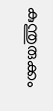കുന്തുരുക്കം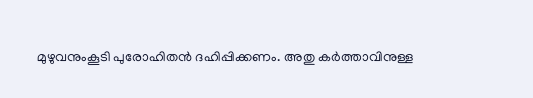മുഴുവനുംകൂടി പുരോഹിതന്‍ ദഹിപ്പിക്കണം. അതു കര്‍ത്താവിനുള്ള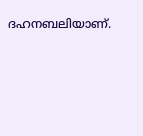ദഹനബലിയാണ്.